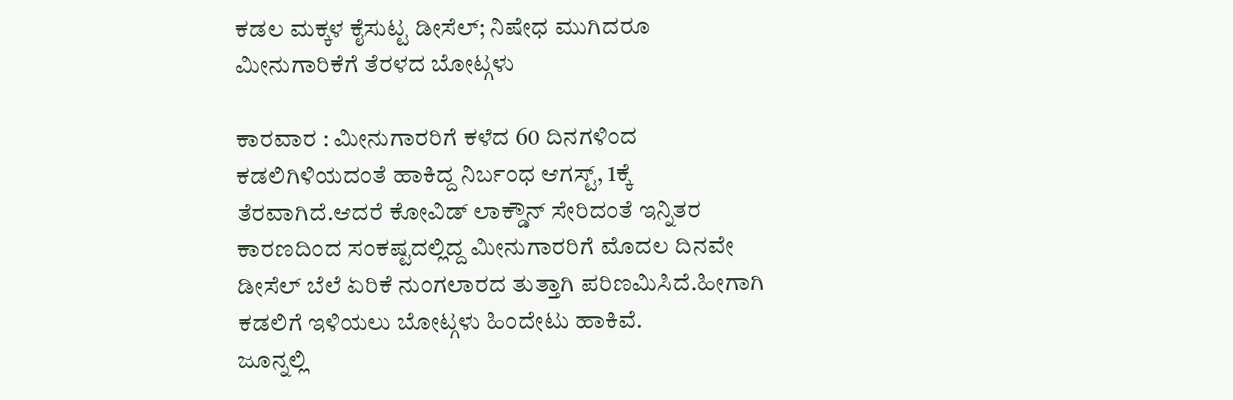ಕಡಲ ಮಕ್ಕಳ ಕೈಸುಟ್ಟ ಡೀಸೆಲ್; ನಿಷೇಧ ಮುಗಿದರೂ ಮೀನುಗಾರಿಕೆಗೆ ತೆರಳದ ಬೋಟ್ಗಳು

ಕಾರವಾರ : ಮೀನುಗಾರರಿಗೆ ಕಳೆದ 60 ದಿನಗಳಿಂದ ಕಡಲಿಗಿಳಿಯದಂತೆ ಹಾಕಿದ್ದ ನಿರ್ಬಂಧ ಆಗಸ್ಟ್, 1ಕ್ಕೆ ತೆರವಾಗಿದೆ.ಆದರೆ ಕೋವಿಡ್ ಲಾಕ್ಡೌನ್ ಸೇರಿದಂತೆ ಇನ್ನಿತರ ಕಾರಣದಿಂದ ಸಂಕಷ್ಟದಲ್ಲಿದ್ದ ಮೀನುಗಾರರಿಗೆ ಮೊದಲ ದಿನವೇ ಡೀಸೆಲ್ ಬೆಲೆ ಏರಿಕೆ ನುಂಗಲಾರದ ತುತ್ತಾಗಿ ಪರಿಣಮಿಸಿದೆ.ಹೀಗಾಗಿ ಕಡಲಿಗೆ ಇಳಿಯಲು ಬೋಟ್ಗಳು ಹಿಂದೇಟು ಹಾಕಿವೆ.
ಜೂನ್ನಲ್ಲಿ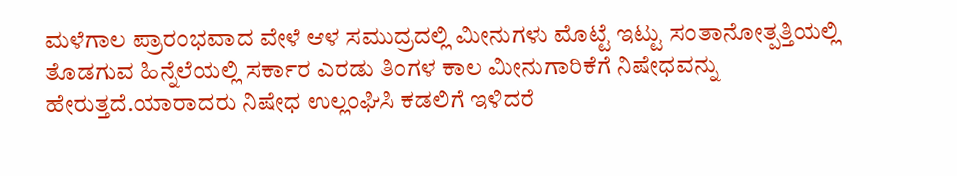ಮಳೆಗಾಲ ಪ್ರಾರಂಭವಾದ ವೇಳೆ ಆಳ ಸಮುದ್ರದಲ್ಲಿ ಮೀನುಗಳು ಮೊಟ್ಟೆ ಇಟ್ಟು ಸಂತಾನೋತ್ಪತ್ತಿಯಲ್ಲಿ ತೊಡಗುವ ಹಿನ್ನೆಲೆಯಲ್ಲಿ ಸರ್ಕಾರ ಎರಡು ತಿಂಗಳ ಕಾಲ ಮೀನುಗಾರಿಕೆಗೆ ನಿಷೇಧವನ್ನು ಹೇರುತ್ತದೆ.ಯಾರಾದರು ನಿಷೇಧ ಉಲ್ಲಂಘಿಸಿ ಕಡಲಿಗೆ ಇಳಿದರೆ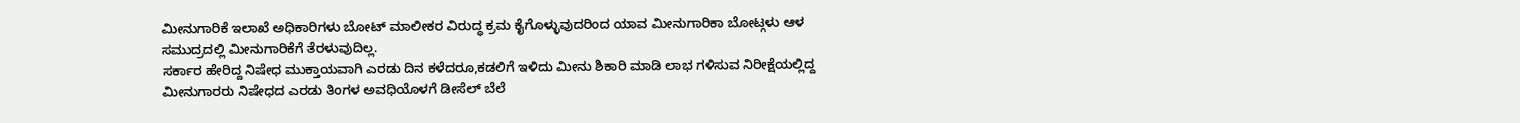ಮೀನುಗಾರಿಕೆ ಇಲಾಖೆ ಅಧಿಕಾರಿಗಳು ಬೋಟ್ ಮಾಲೀಕರ ವಿರುದ್ಧ ಕ್ರಮ ಕೈಗೊಳ್ಳುವುದರಿಂದ ಯಾವ ಮೀನುಗಾರಿಕಾ ಬೋಟ್ಗಳು ಆಳ ಸಮುದ್ರದಲ್ಲಿ ಮೀನುಗಾರಿಕೆಗೆ ತೆರಳುವುದಿಲ್ಲ.
ಸರ್ಕಾರ ಹೇರಿದ್ದ ನಿಷೇಧ ಮುಕ್ತಾಯವಾಗಿ ಎರಡು ದಿನ ಕಳೆದರೂ,ಕಡಲಿಗೆ ಇಳಿದು ಮೀನು ಶಿಕಾರಿ ಮಾಡಿ ಲಾಭ ಗಳಿಸುವ ನಿರೀಕ್ಷೆಯಲ್ಲಿದ್ದ ಮೀನುಗಾರರು ನಿಷೇಧದ ಎರಡು ತಿಂಗಳ ಅವಧಿಯೊಳಗೆ ಡೀಸೆಲ್ ಬೆಲೆ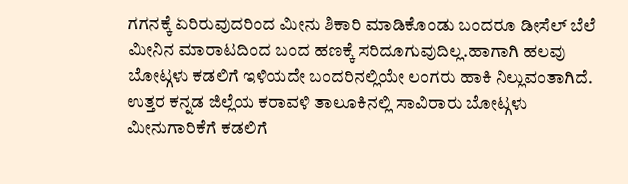ಗಗನಕ್ಕೆ ಏರಿರುವುದರಿಂದ ಮೀನು ಶಿಕಾರಿ ಮಾಡಿಕೊಂಡು ಬಂದರೂ ಡೀಸೆಲ್ ಬೆಲೆ ಮೀನಿನ ಮಾರಾಟದಿಂದ ಬಂದ ಹಣಕ್ಕೆ ಸರಿದೂಗುವುದಿಲ್ಲ.ಹಾಗಾಗಿ ಹಲವು ಬೋಟ್ಗಳು ಕಡಲಿಗೆ ಇಳಿಯದೇ ಬಂದರಿನಲ್ಲಿಯೇ ಲಂಗರು ಹಾಕಿ ನಿಲ್ಲುವಂತಾಗಿದೆ.
ಉತ್ತರ ಕನ್ನಡ ಜಿಲ್ಲೆಯ ಕರಾವಳಿ ತಾಲೂಕಿನಲ್ಲಿ ಸಾವಿರಾರು ಬೋಟ್ಗಳು ಮೀನುಗಾರಿಕೆಗೆ ಕಡಲಿಗೆ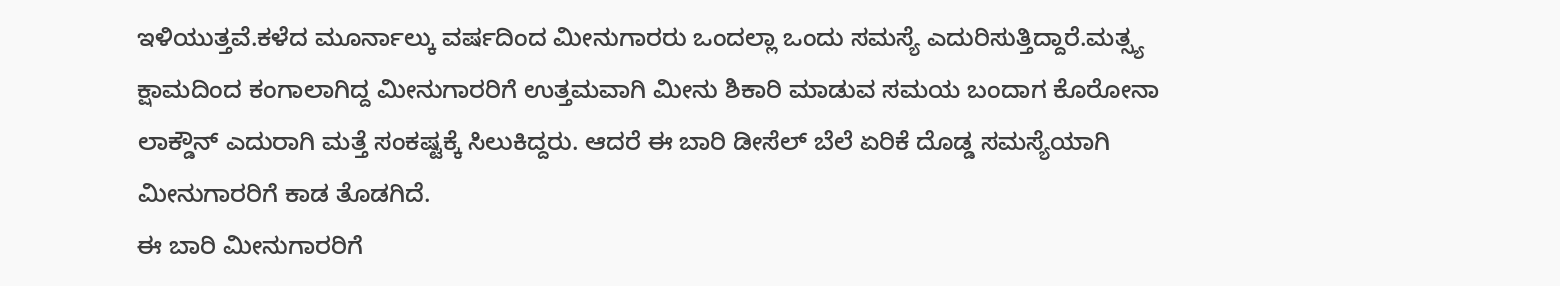ಇಳಿಯುತ್ತವೆ.ಕಳೆದ ಮೂರ್ನಾಲ್ಕು ವರ್ಷದಿಂದ ಮೀನುಗಾರರು ಒಂದಲ್ಲಾ ಒಂದು ಸಮಸ್ಯೆ ಎದುರಿಸುತ್ತಿದ್ದಾರೆ.ಮತ್ಸ್ಯ ಕ್ಷಾಮದಿಂದ ಕಂಗಾಲಾಗಿದ್ದ ಮೀನುಗಾರರಿಗೆ ಉತ್ತಮವಾಗಿ ಮೀನು ಶಿಕಾರಿ ಮಾಡುವ ಸಮಯ ಬಂದಾಗ ಕೊರೋನಾ ಲಾಕ್ಡೌನ್ ಎದುರಾಗಿ ಮತ್ತೆ ಸಂಕಷ್ಟಕ್ಕೆ ಸಿಲುಕಿದ್ದರು. ಆದರೆ ಈ ಬಾರಿ ಡೀಸೆಲ್ ಬೆಲೆ ಏರಿಕೆ ದೊಡ್ಡ ಸಮಸ್ಯೆಯಾಗಿ ಮೀನುಗಾರರಿಗೆ ಕಾಡ ತೊಡಗಿದೆ.
ಈ ಬಾರಿ ಮೀನುಗಾರರಿಗೆ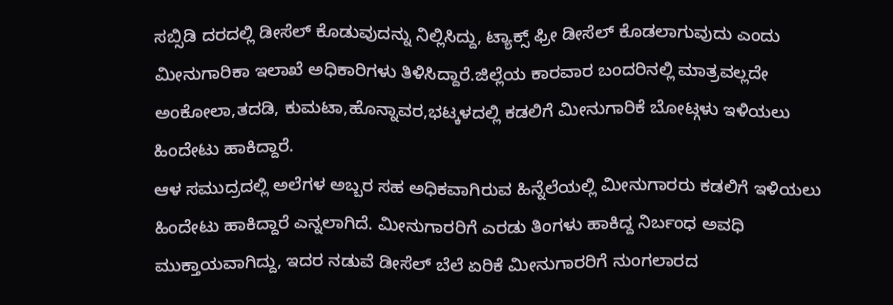ಸಬ್ಸಿಡಿ ದರದಲ್ಲಿ ಡೀಸೆಲ್ ಕೊಡುವುದನ್ನು ನಿಲ್ಲಿಸಿದ್ದು, ಟ್ಯಾಕ್ಸ್ ಫ್ರೀ ಡೀಸೆಲ್ ಕೊಡಲಾಗುವುದು ಎಂದು ಮೀನುಗಾರಿಕಾ ಇಲಾಖೆ ಅಧಿಕಾರಿಗಳು ತಿಳಿಸಿದ್ದಾರೆ.ಜಿಲ್ಲೆಯ ಕಾರವಾರ ಬಂದರಿನಲ್ಲಿ ಮಾತ್ರವಲ್ಲದೇ ಅಂಕೋಲಾ,ತದಡಿ, ಕುಮಟಾ,ಹೊನ್ನಾವರ,ಭಟ್ಕಳದಲ್ಲಿ ಕಡಲಿಗೆ ಮೀನುಗಾರಿಕೆ ಬೋಟ್ಗಳು ಇಳಿಯಲು ಹಿಂದೇಟು ಹಾಕಿದ್ದಾರೆ.
ಆಳ ಸಮುದ್ರದಲ್ಲಿ ಅಲೆಗಳ ಅಬ್ಬರ ಸಹ ಅಧಿಕವಾಗಿರುವ ಹಿನ್ನೆಲೆಯಲ್ಲಿ ಮೀನುಗಾರರು ಕಡಲಿಗೆ ಇಳಿಯಲು ಹಿಂದೇಟು ಹಾಕಿದ್ದಾರೆ ಎನ್ನಲಾಗಿದೆ. ಮೀನುಗಾರರಿಗೆ ಎರಡು ತಿಂಗಳು ಹಾಕಿದ್ದ ನಿರ್ಬಂಧ ಅವಧಿ ಮುಕ್ತಾಯವಾಗಿದ್ದು, ಇದರ ನಡುವೆ ಡೀಸೆಲ್ ಬೆಲೆ ಏರಿಕೆ ಮೀನುಗಾರರಿಗೆ ನುಂಗಲಾರದ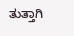ತುತ್ತಾಗಿ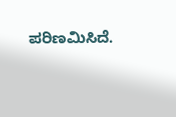ಪರಿಣಮಿಸಿದೆ.